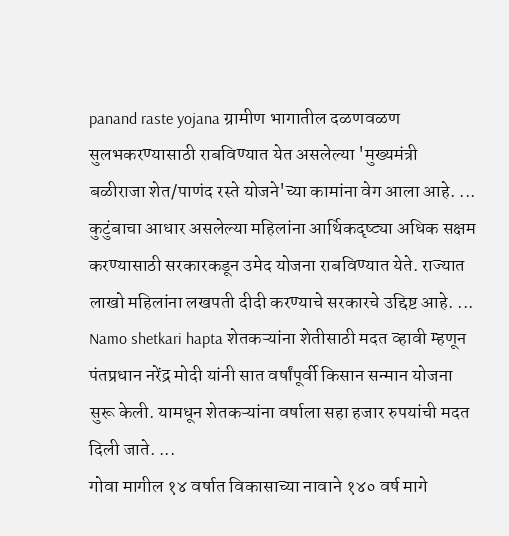panand raste yojana ग्रामीण भागातील दळणवळण सुलभकरण्यासाठी राबविण्यात येत असलेल्या 'मुख्यमंत्री बळीराजा शेत/पाणंद रस्ते योजने'च्या कामांना वेग आला आहे. ...
कुटुंबाचा आधार असलेल्या महिलांना आर्थिकदृष्ट्या अधिक सक्षम करण्यासाठी सरकारकडून उमेद योजना राबविण्यात येते. राज्यात लाखो महिलांना लखपती दीदी करण्याचे सरकारचे उद्दिष्ट आहे. ...
Namo shetkari hapta शेतकऱ्यांना शेतीसाठी मदत व्हावी म्हणून पंतप्रधान नरेंद्र मोदी यांनी सात वर्षांपूर्वी किसान सन्मान योजना सुरू केली. यामधून शेतकऱ्यांना वर्षाला सहा हजार रुपयांची मदत दिली जाते. ...
गोवा मागील १४ वर्षात विकासाच्या नावाने १४० वर्ष मागे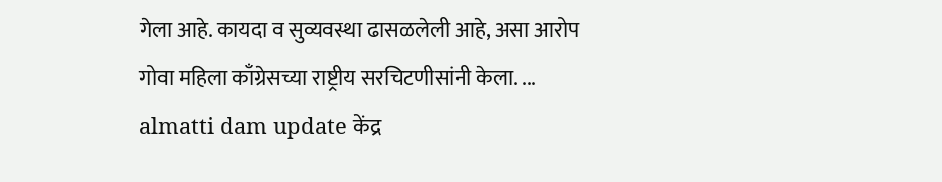गेला आहे. कायदा व सुव्यवस्था ढासळलेली आहे, असा आरोप गोवा महिला काँग्रेसच्या राष्ट्रीय सरचिटणीसांनी केला. ...
almatti dam update केंद्र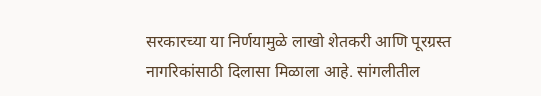सरकारच्या या निर्णयामुळे लाखो शेतकरी आणि पूरग्रस्त नागरिकांसाठी दिलासा मिळाला आहे. सांगलीतील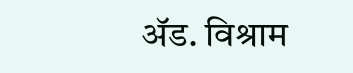ॲड. विश्राम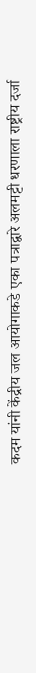कदम यांनी केंद्रीय जल आयोगाकडे एका पत्राद्वारे अलमट्टी धरणाला राष्ट्रीय दर्जा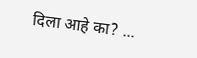दिला आहे का? ...